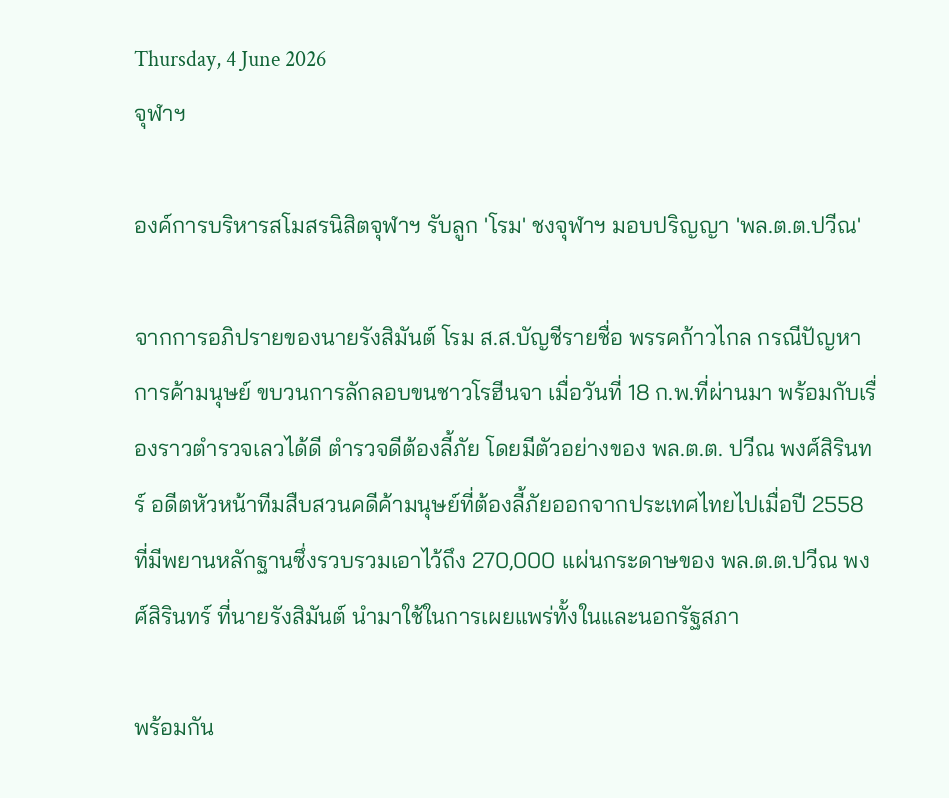Thursday, 4 June 2026
จุฬาฯ

องค์การบริหารสโมสรนิสิตจุฬาฯ รับลูก 'โรม' ชงจุฬาฯ มอบปริญญา 'พล.ต.ต.ปวีณ'

จากการอภิปรายของนายรังสิมันต์ โรม ส.ส.บัญชีรายชื่อ พรรคก้าวไกล กรณีปัญหาการค้ามนุษย์ ขบวนการลักลอบขนชาวโรฮีนจา เมื่อวันที่ 18 ก.พ.ที่ผ่านมา พร้อมกับเรื่องราวตำรวจเลวได้ดี ตำรวจดีต้องลี้ภัย โดยมีตัวอย่างของ พล.ต.ต. ปวีณ พงศ์สิรินทร์ อดีตหัวหน้าทีมสืบสวนคดีค้ามนุษย์ที่ต้องลี้ภัยออกจากประเทศไทยไปเมื่อปี 2558 ที่มีพยานหลักฐานซึ่งรวบรวมเอาไว้ถึง 270,000 แผ่นกระดาษของ พล.ต.ต.ปวีณ พงศ์สิรินทร์ ที่นายรังสิมันต์ นำมาใช้ในการเผยแพร่ทั้งในและนอกรัฐสภา

พร้อมกัน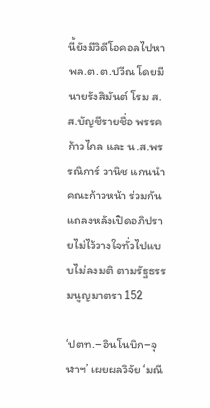นี้ยังมีวิดีโอคอลไปหาพล.ต.ต.ปวีณ โดยมีนายรังสิมันต์ โรม ส.ส.บัญชีรายชื่อ พรรคก้าวไกล และ น.ส.พรรณิการ์ วานิช แกนนำคณะก้าวหน้า ร่วมกันแถลงหลังเปิดอภิปรายไม่ไว้วางใจทั่วไปแบบไม่ลงมติ ตามรัฐธรรมนูญมาตรา 152

‘ปตท.–อินโนบิก–จุฬาฯ’ เผยผลวิจัย ‘มณี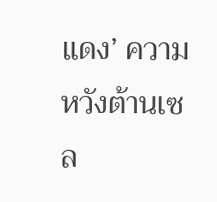แดง’ ความหวังต้านเซล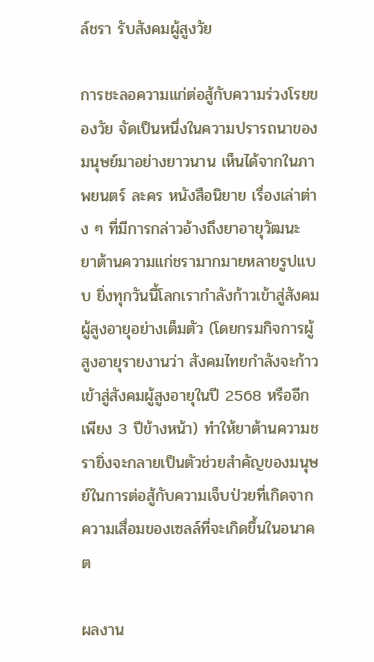ล์ชรา รับสังคมผู้สูงวัย

การชะลอความแก่ต่อสู้กับความร่วงโรยของวัย จัดเป็นหนึ่งในความปรารถนาของมนุษย์มาอย่างยาวนาน เห็นได้จากในภาพยนตร์ ละคร หนังสือนิยาย เรื่องเล่าต่าง ๆ ที่มีการกล่าวอ้างถึงยาอายุวัฒนะ ยาต้านความแก่ชรามากมายหลายรูปแบบ ยิ่งทุกวันนี้โลกเรากำลังก้าวเข้าสู่สังคมผู้สูงอายุอย่างเต็มตัว (โดยกรมกิจการผู้สูงอายุรายงานว่า สังคมไทยกำลังจะก้าวเข้าสู่สังคมผู้สูงอายุในปี 2568 หรืออีกเพียง 3 ปีข้างหน้า) ทำให้ยาต้านความชรายิ่งจะกลายเป็นตัวช่วยสำคัญของมนุษย์ในการต่อสู้กับความเจ็บป่วยที่เกิดจากความเสื่อมของเซลล์ที่จะเกิดขึ้นในอนาคต

ผลงาน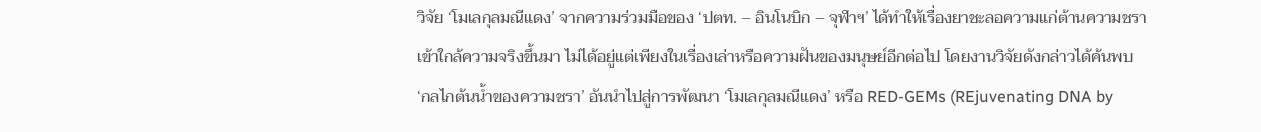วิจัย ‘โมเลกุลมณีแดง’ จากความร่วมมือของ ‘ปตท. – อินโนบิก – จุฬาฯ’ ได้ทำให้เรื่องยาชะลอความแก่ต้านความชรา เข้าใกล้ความจริงขึ้นมา ไม่ได้อยู่แต่เพียงในเรื่องเล่าหรือความฝันของมนุษย์อีกต่อไป โดยงานวิจัยดังกล่าวได้ค้นพบ ‘กลไกต้นน้ำของความชรา’ อันนำไปสู่การพัฒนา ‘โมเลกุลมณีแดง’ หรือ RED-GEMs (REjuvenating DNA by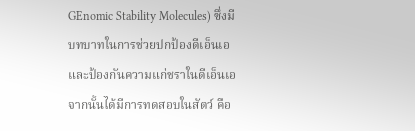GEnomic Stability Molecules) ซึ่งมีบทบาทในการช่วยปกป้องดีเอ็นเอและป้องกันความแก่ชราในดีเอ็นเอ จากนั้นได้มีการทดสอบในสัตว์ คือ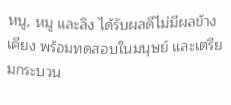หนู, หมู และลิง ได้รับผลดีไม่มีผลข้างเคียง พร้อมทดสอบในมนุษย์ และเตรียมกระบวน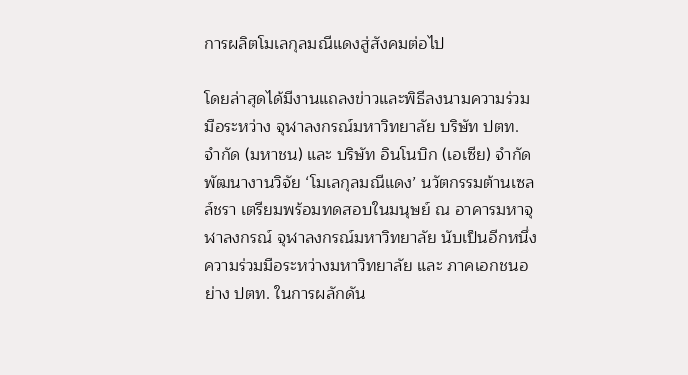การผลิตโมเลกุลมณีแดงสู่สังคมต่อไป

โดยล่าสุดได้มีงานแถลงข่าวและพิธีลงนามความร่วมมือระหว่าง จุฬาลงกรณ์มหาวิทยาลัย บริษัท ปตท. จำกัด (มหาชน) และ บริษัท อินโนบิก (เอเซีย) จำกัด พัฒนางานวิจัย ‘โมเลกุลมณีแดง’ นวัตกรรมต้านเซลล์ชรา เตรียมพร้อมทดสอบในมนุษย์ ณ อาคารมหาจุฬาลงกรณ์ จุฬาลงกรณ์มหาวิทยาลัย นับเป็นอีกหนึ่งความร่วมมือระหว่างมหาวิทยาลัย และ ภาคเอกชนอย่าง ปตท. ในการผลักดัน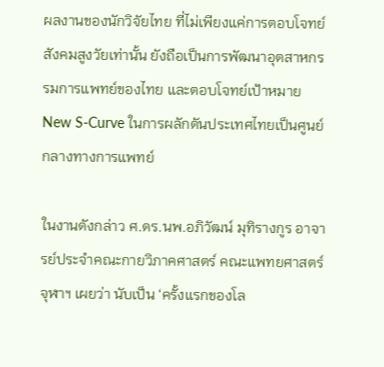ผลงานของนักวิจัยไทย ที่ไม่เพียงแค่การตอบโจทย์สังคมสูงวัยเท่านั้น ยังถือเป็นการพัฒนาอุตสาหกรรมการแพทย์ของไทย และตอบโจทย์เป้าหมาย New S-Curve ในการผลักดันประเทศไทยเป็นศูนย์กลางทางการแพทย์

ในงานดังกล่าว ศ.ดร.นพ.อภิวัฒน์ มุทิรางกูร อาจารย์ประจำคณะกายวิภาคศาสตร์ คณะแพทยศาสตร์ จุฬาฯ เผยว่า นับเป็น ‘ครั้งแรกของโล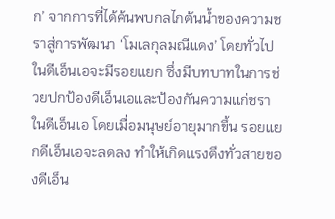ก’ จากการที่ได้ค้นพบกลไกต้นน้ำของความชราสู่การพัฒนา ‘โมเลกุลมณีแดง’ โดยทั่วไปในดีเอ็นเอจะมีรอยแยก ซึ่งมีบทบาทในการช่วยปกป้องดีเอ็นเอและป้องกันความแก่ชราในดีเอ็นเอ โดยเมื่อมนุษย์อายุมากขึ้น รอยแยกดีเอ็นเอจะลดลง ทำให้เกิดแรงตึงทั่วสายของดีเอ็น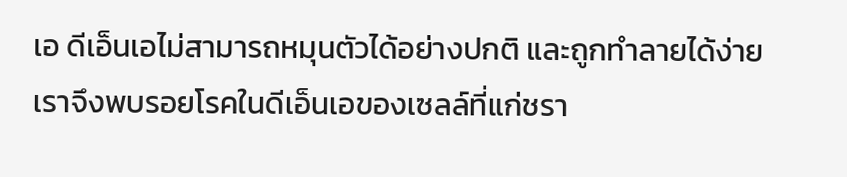เอ ดีเอ็นเอไม่สามารถหมุนตัวได้อย่างปกติ และถูกทำลายได้ง่าย เราจึงพบรอยโรคในดีเอ็นเอของเซลล์ที่แก่ชรา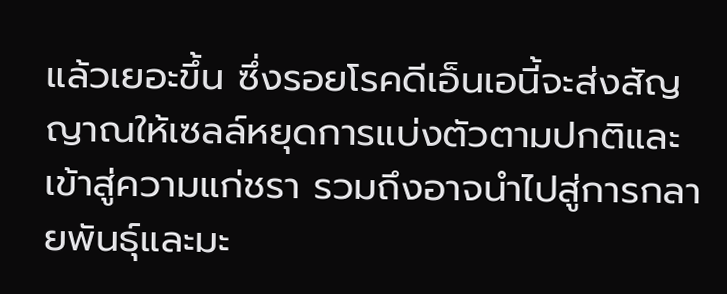แล้วเยอะขึ้น ซึ่งรอยโรคดีเอ็นเอนี้จะส่งสัญญาณให้เซลล์หยุดการแบ่งตัวตามปกติและเข้าสู่ความแก่ชรา รวมถึงอาจนำไปสู่การกลายพันธุ์และมะ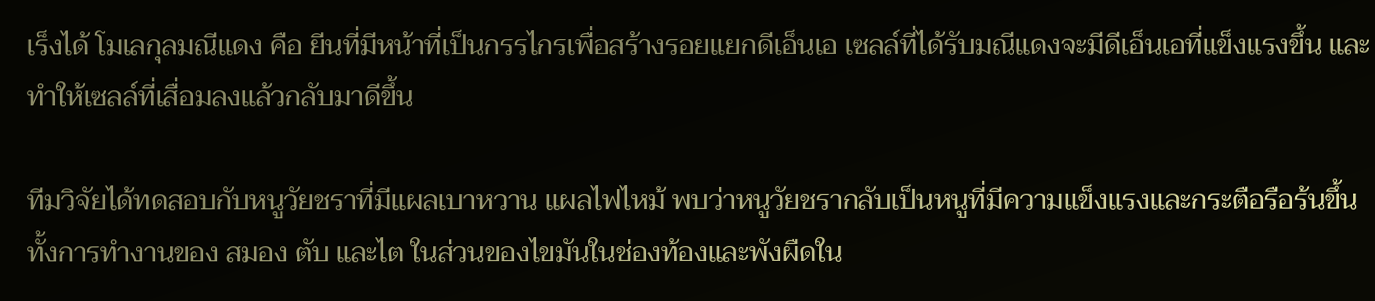เร็งได้ โมเลกุลมณีแดง คือ ยีนที่มีหน้าที่เป็นกรรไกรเพื่อสร้างรอยแยกดีเอ็นเอ เซลล์ที่ได้รับมณีแดงจะมีดีเอ็นเอที่แข็งแรงขึ้น และทำให้เซลล์ที่เสื่อมลงแล้วกลับมาดีขึ้น

ทีมวิจัยได้ทดสอบกับหนูวัยชราที่มีแผลเบาหวาน แผลไฟไหม้ พบว่าหนูวัยชรากลับเป็นหนูที่มีความแข็งแรงและกระตือรือร้นขึ้น ทั้งการทำงานของ สมอง ตับ และไต ในส่วนของไขมันในช่องท้องและพังผืดใน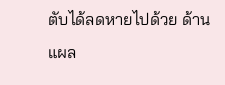ตับได้ลดหายไปด้วย ด้านแผล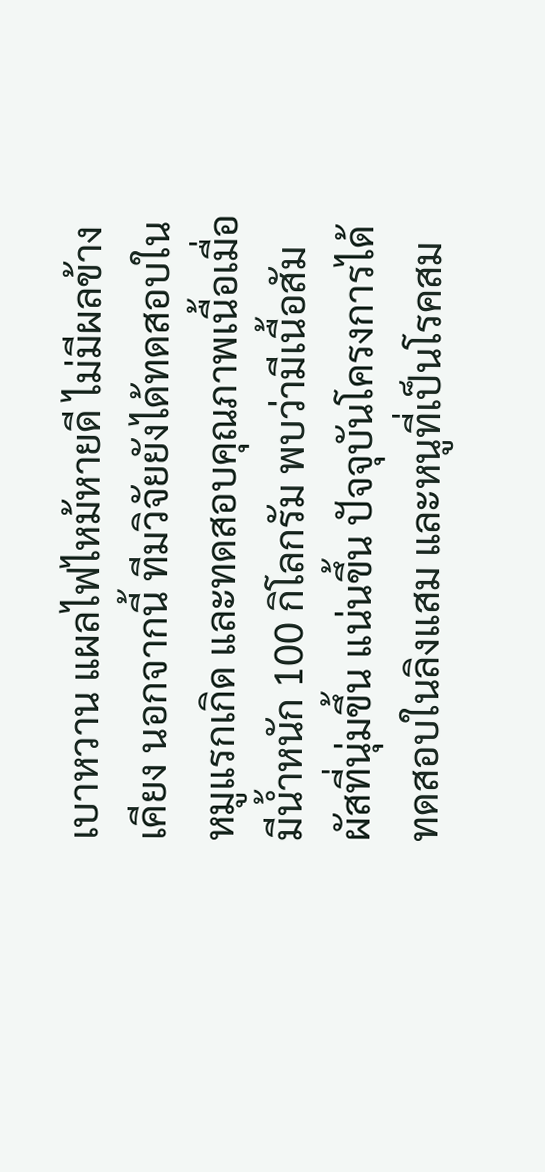เบาหวาน แผลไฟไหม้หายดี ไม่มีผลข้างเคียง นอกจากนี้ ทีมวิจัยยังได้ทดสอบในหมูแรกเกิด และทดสอบคุณภาพเนื้อเมื่อมีน้ำหนัก 100 กิโลกรัม พบว่ามีเนื้อสัมผัสที่นุ่มขึ้น แน่นขึ้น ปัจจุบันโครงการได้ทดสอบในลิงแสม และหนูที่เป็นโรคสม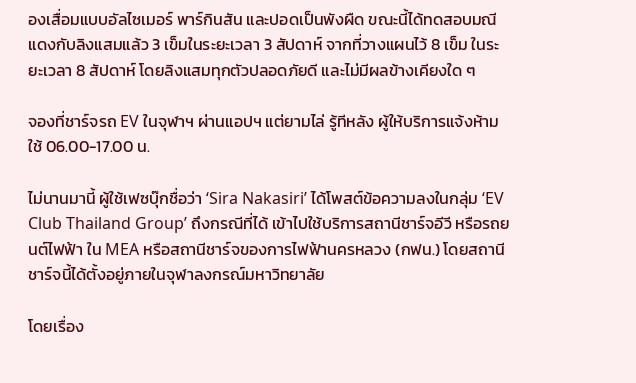องเสื่อมแบบอัลไซเมอร์ พาร์กินสัน และปอดเป็นพังผืด ขณะนี้ได้ทดสอบมณีแดงกับลิงแสมแล้ว 3 เข็มในระยะเวลา 3 สัปดาห์ จากที่วางแผนไว้ 8 เข็ม ในระยะเวลา 8 สัปดาห์ โดยลิงแสมทุกตัวปลอดภัยดี และไม่มีผลข้างเคียงใด ๆ

จองที่ชาร์จรถ EV ในจุฬาฯ ผ่านแอปฯ แต่ยามไล่ รู้ทีหลัง ผู้ให้บริการแจ้งห้ามใช้ 06.00-17.00 น.

ไม่นานมานี้ ผู้ใช้เฟซบุ๊กชื่อว่า ‘Sira Nakasiri’ ได้โพสต์ข้อความลงในกลุ่ม ‘EV Club Thailand Group’ ถึงกรณีที่ได้ เข้าไปใช้บริการสถานีชาร์จอีวี หรือรถยนต์ไฟฟ้า ใน MEA หรือสถานีชาร์จของการไฟฟ้านครหลวง (กฟน.) โดยสถานีชาร์จนี้ได้ตั้งอยู่ภายในจุฬาลงกรณ์มหาวิทยาลัย

โดยเรื่อง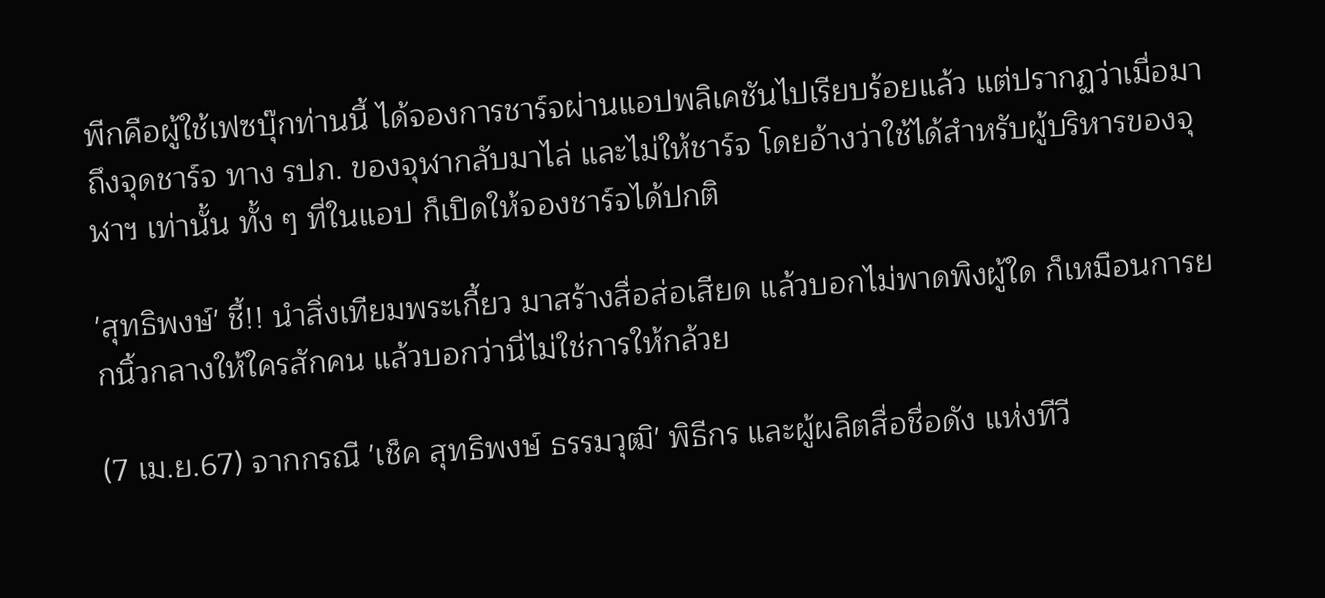พีกคือผู้ใช้เฟซบุ๊กท่านนี้ ได้จองการชาร์จผ่านแอปพลิเคชันไปเรียบร้อยแล้ว แต่ปรากฏว่าเมื่อมาถึงจุดชาร์จ ทาง รปภ. ของจุฬากลับมาไล่ และไม่ให้ชาร์จ โดยอ้างว่าใช้ได้สำหรับผู้บริหารของจุฬาฯ เท่านั้น ทั้ง ๆ ที่ในแอป ก็เปิดให้จองชาร์จได้ปกติ

'สุทธิพงษ์' ชี้!! นำสิ่งเทียมพระเกี้ยว มาสร้างสื่อส่อเสียด แล้วบอกไม่พาดพิงผู้ใด ก็เหมือนการยกนิ้วกลางให้ใครสักคน แล้วบอกว่านี่ไม่ใช่การให้กล้วย

(7 เม.ย.67) จากกรณี 'เช็ค สุทธิพงษ์ ธรรมวุฒิ' พิธีกร และผู้ผลิตสื่อชื่อดัง แห่งทีวี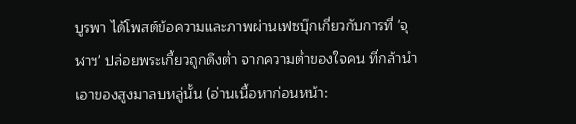บูรพา ได้โพสต์ข้อความและภาพผ่านเฟซบุ๊กเกี่ยวกับการที่ 'จุฬาฯ' ปล่อยพระเกี้ยวถูกดึงต่ำ จากความต่ำของใจคน ที่กล้านำเอาของสูงมาลบหลู่นั้น (อ่านเนื้อหาก่อนหน้า: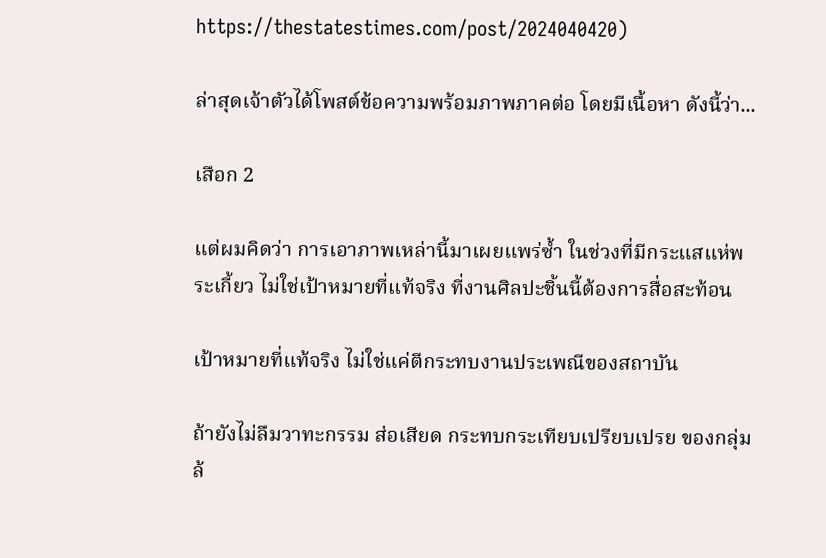https://thestatestimes.com/post/2024040420)

ล่าสุดเจ้าตัวได้โพสต์ข้อความพร้อมภาพภาคต่อ โดยมีเนื้อหา ดังนี้ว่า...

เสือก 2

แต่ผมคิดว่า การเอาภาพเหล่านี้มาเผยแพร่ซ้ำ ในช่วงที่มีกระแสแห่พระเกี้ยว ไม่ใช่เป้าหมายที่แท้จริง ที่งานศิลปะชิ้นนี้ต้องการสื่อสะท้อน

เป้าหมายที่แท้จริง ไม่ใช่แค่ตีกระทบงานประเพณีของสถาบัน

ถ้ายังไม่ลืมวาทะกรรม ส่อเสียด กระทบกระเทียบเปรียบเปรย ของกลุ่มล้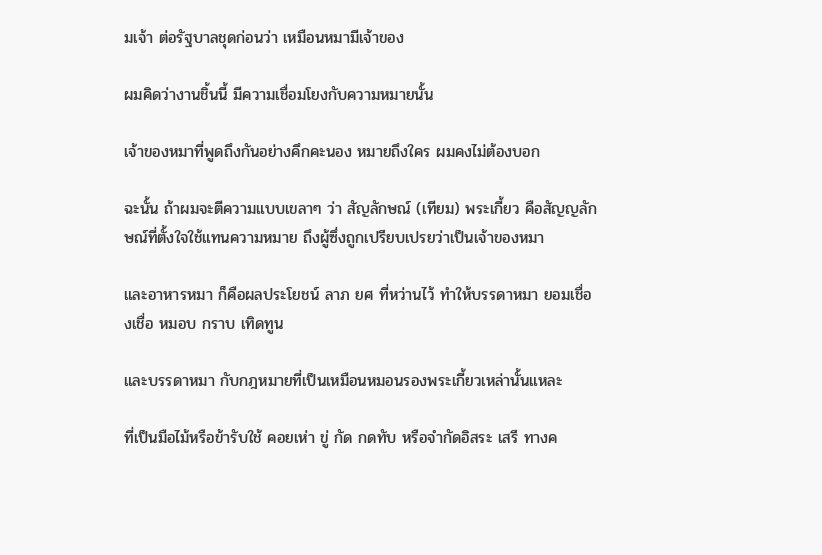มเจ้า ต่อรัฐบาลชุดก่อนว่า เหมือนหมามีเจ้าของ

ผมคิดว่างานชิ้นนี้ มีความเชื่อมโยงกับความหมายนั้น

เจ้าของหมาที่พูดถึงกันอย่างคึกคะนอง หมายถึงใคร ผมคงไม่ต้องบอก

ฉะนั้น ถ้าผมจะตีความแบบเขลาๆ ว่า สัญลักษณ์ (เทียม) พระเกี้ยว คือสัญญลักษณ์ที่ตั้งใจใช้แทนความหมาย ถึงผู้ซึ่งถูกเปรียบเปรยว่าเป็นเจ้าของหมา

และอาหารหมา ก็คือผลประโยชน์ ลาภ ยศ ที่หว่านไว้ ทำให้บรรดาหมา ยอมเชื่องเชื่อ หมอบ กราบ เทิดทูน

และบรรดาหมา กับกฎหมายที่เป็นเหมือนหมอนรองพระเกี้ยวเหล่านั้นแหละ

ที่เป็นมือไม้หรือข้ารับใช้ คอยเห่า ขู่ กัด กดทับ หรือจำกัดอิสระ เสรี ทางค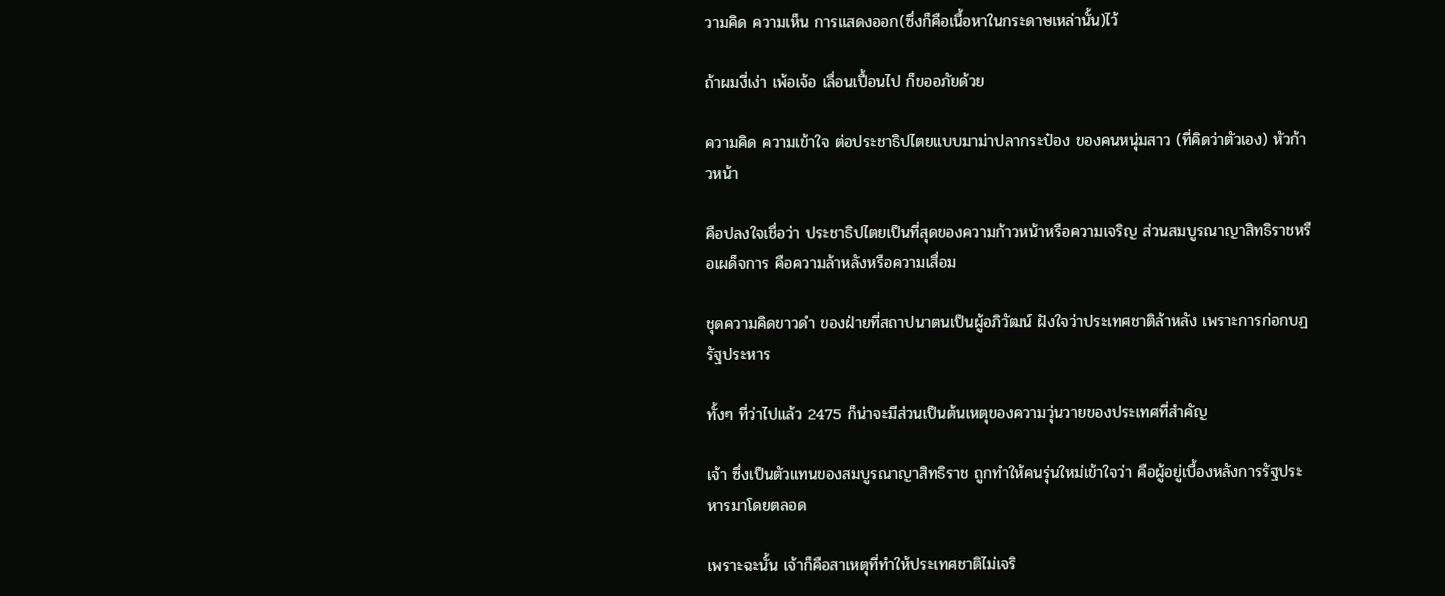วามคิด ความเห็น การแสดงออก(ซึ่งก็คือเนื้อหาในกระดาษเหล่านั้น)ไว้

ถ้าผมงี่เง่า เพ้อเจ้อ เลื่อนเปื้อนไป ก็ขออภัยด้วย

ความคิด ความเข้าใจ ต่อประชาธิปไตยแบบมาม่าปลากระป๋อง ของคนหนุ่มสาว (ที่คิดว่าตัวเอง) หัวก้าวหน้า

คือปลงใจเชื่อว่า ประชาธิปไตยเป็นที่สุดของความก้าวหน้าหรือความเจริญ ส่วนสมบูรณาญาสิทธิราชหรือเผด็จการ คือความล้าหลังหรือความเสื่อม

ชุดความคิดขาวดำ ของฝ่ายที่สถาปนาตนเป็นผู้อภิวัฒน์ ฝังใจว่าประเทศชาติล้าหลัง เพราะการก่อกบฏ รัฐประหาร

ทั้งๆ ที่ว่าไปแล้ว 2475 ก็น่าจะมีส่วนเป็นต้นเหตุของความวุ่นวายของประเทศที่สำคัญ

เจ้า ซึ่งเป็นตัวแทนของสมบูรณาญาสิทธิราช ถูกทำให้คนรุ่นใหม่เข้าใจว่า คือผู้อยู่เบื้องหลังการรัฐประหารมาโดยตลอด

เพราะฉะนั้น เจ้าก็คือสาเหตุที่ทำให้ประเทศชาติไม่เจริ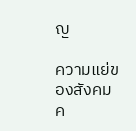ญ

ความแย่ของสังคม ค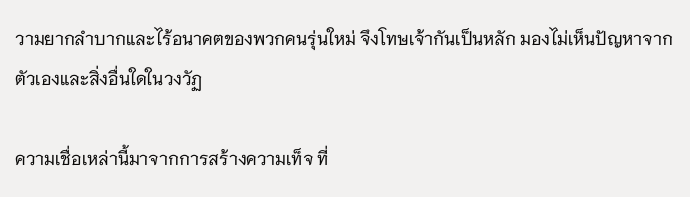วามยากลำบากและไร้อนาคตของพวกคนรุ่นใหม่ จึงโทษเจ้ากันเป็นหลัก มองไม่เห็นปัญหาจากตัวเองและสิ่งอื่นใดในวงวัฏ

ความเชื่อเหล่านี้มาจากการสร้างความเท็จ ที่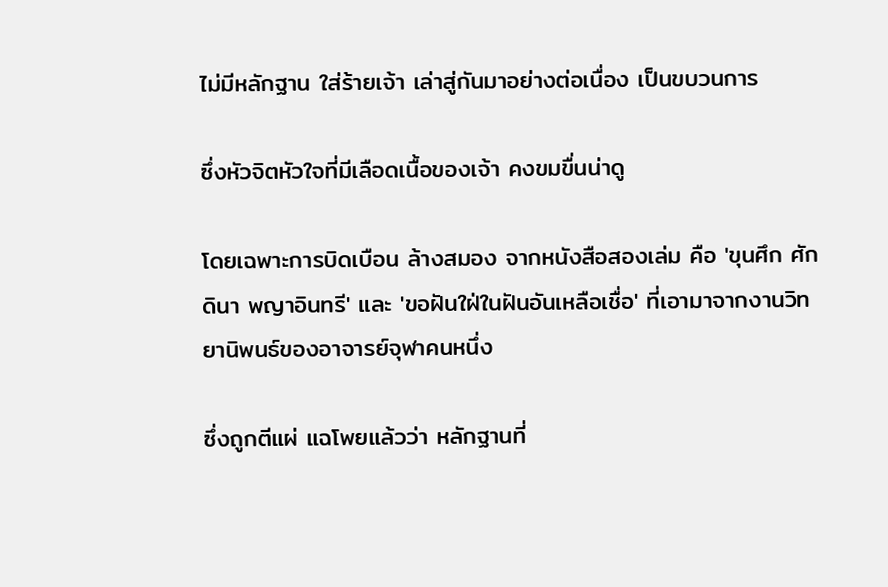ไม่มีหลักฐาน ใส่ร้ายเจ้า เล่าสู่กันมาอย่างต่อเนื่อง เป็นขบวนการ

ซึ่งหัวจิตหัวใจที่มีเลือดเนื้อของเจ้า คงขมขื่นน่าดู

โดยเฉพาะการบิดเบือน ล้างสมอง จากหนังสือสองเล่ม คือ 'ขุนศึก ศักดินา พญาอินทรี' และ 'ขอฝันใฝ่ในฝันอันเหลือเชื่อ' ที่เอามาจากงานวิทยานิพนธ์ของอาจารย์จุฬาคนหนึ่ง

ซึ่งถูกตีแผ่ แฉโพยแล้วว่า หลักฐานที่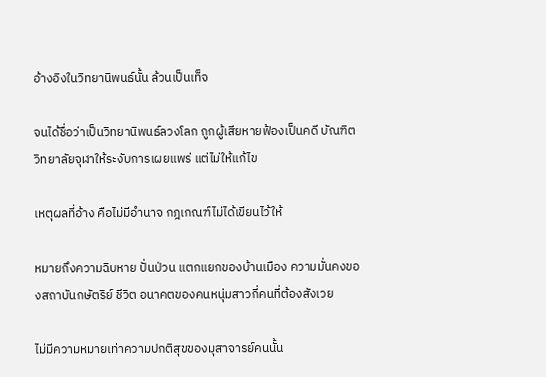อ้างอิงในวิทยานิพนธ์นั้น ล้วนเป็นเท็จ

จนได้ชื่อว่าเป็นวิทยานิพนธ์ลวงโลก ถูกผู้เสียหายฟ้องเป็นคดี บัณฑิตวิทยาลัยจุฬาให้ระงับการเผยแพร่ แต่ไม่ให้แก้ไข

เหตุผลที่อ้าง คือไม่มีอำนาจ กฎเกณฑ์ไม่ได้เขียนไว้ให้

หมายถึงความฉิบหาย ปั่นป่วน แตกแยกของบ้านเมือง ความมั่นคงของสถาบันกษัตริย์ ชีวิต อนาคตของคนหนุ่มสาวกี่คนที่ต้องสังเวย

ไม่มีความหมายเท่าความปกติสุขของมุสาจารย์คนนั้น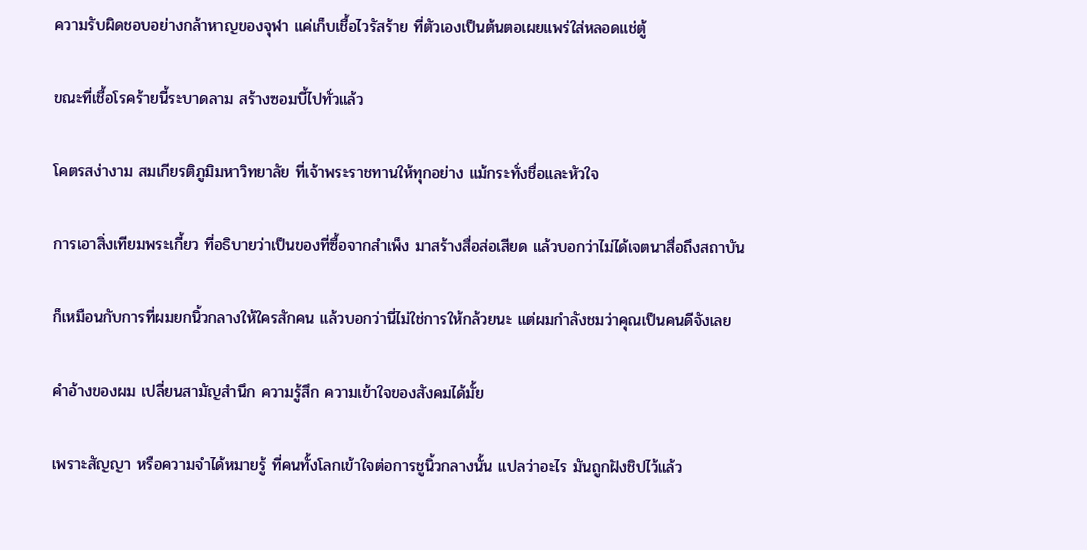ความรับผิดชอบอย่างกล้าหาญของจุฬา แค่เก็บเชื้อไวรัสร้าย ที่ตัวเองเป็นต้นตอเผยแพร่ใส่หลอดแช่ตู้

ขณะที่เชื้อโรคร้ายนี้ระบาดลาม สร้างซอมบี้ไปทั่วแล้ว

โคตรสง่างาม สมเกียรติภูมิมหาวิทยาลัย ที่เจ้าพระราชทานให้ทุกอย่าง แม้กระทั่งชื่อและหัวใจ

การเอาสิ่งเทียมพระเกี้ยว ที่อธิบายว่าเป็นของที่ซื้อจากสำเพ็ง มาสร้างสื่อส่อเสียด แล้วบอกว่าไม่ได้เจตนาสื่อถึงสถาบัน

ก็เหมือนกับการที่ผมยกนิ้วกลางให้ใครสักคน แล้วบอกว่านี่ไม่ใช่การให้กล้วยนะ แต่ผมกำลังชมว่าคุณเป็นคนดีจังเลย

คำอ้างของผม เปลี่ยนสามัญสำนึก ความรู้สึก ความเข้าใจของสังคมได้มั้ย

เพราะสัญญา หรือความจำได้หมายรู้ ที่คนทั้งโลกเข้าใจต่อการชูนิ้วกลางนั้น แปลว่าอะไร มันถูกฝังชิปไว้แล้ว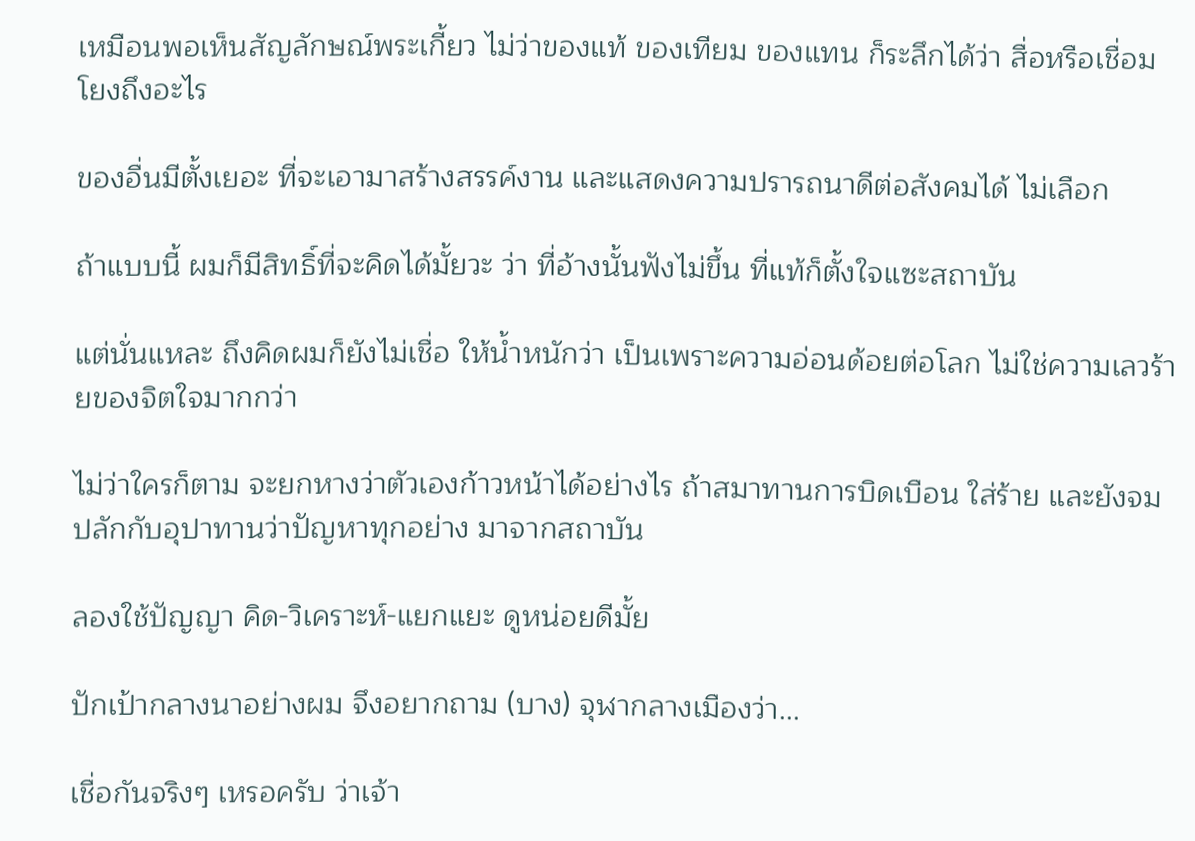เหมือนพอเห็นสัญลักษณ์พระเกี้ยว ไม่ว่าของแท้ ของเทียม ของแทน ก็ระลึกได้ว่า สื่อหรือเชื่อมโยงถึงอะไร

ของอื่นมีตั้งเยอะ ที่จะเอามาสร้างสรรค์งาน และแสดงความปรารถนาดีต่อสังคมได้ ไม่เลือก

ถ้าแบบนี้ ผมก็มีสิทธิ์ที่จะคิดได้มั้ยวะ ว่า ที่อ้างนั้นฟังไม่ขึ้น ที่แท้ก็ตั้งใจแซะสถาบัน

แต่นั่นแหละ ถึงคิดผมก็ยังไม่เชื่อ ให้น้ำหนักว่า เป็นเพราะความอ่อนด้อยต่อโลก ไม่ใช่ความเลวร้ายของจิตใจมากกว่า

ไม่ว่าใครก็ตาม จะยกหางว่าตัวเองก้าวหน้าได้อย่างไร ถ้าสมาทานการบิดเบือน ใส่ร้าย และยังจมปลักกับอุปาทานว่าปัญหาทุกอย่าง มาจากสถาบัน

ลองใช้ปัญญา คิด-วิเคราะห์-แยกแยะ ดูหน่อยดีมั้ย

ปักเป้ากลางนาอย่างผม จึงอยากถาม (บาง) จุฬากลางเมืองว่า...

เชื่อกันจริงๆ เหรอครับ ว่าเจ้า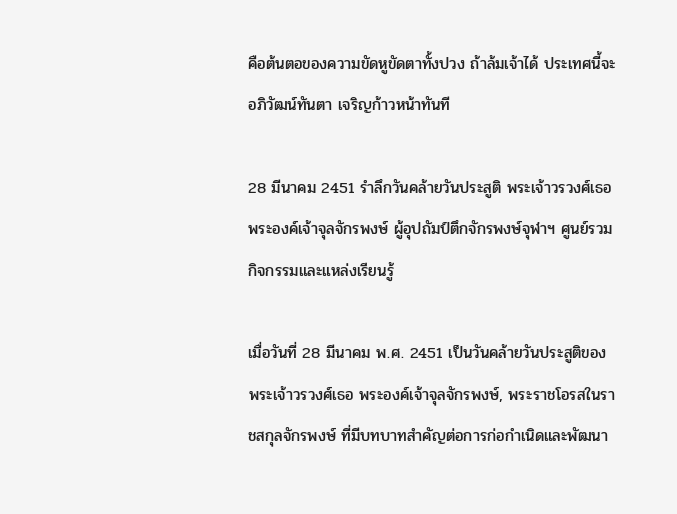คือต้นตอของความขัดหูขัดตาทั้งปวง ถ้าล้มเจ้าได้ ประเทศนี้จะอภิวัฒน์ทันตา เจริญก้าวหน้าทันที

28 มีนาคม 2451 รำลึกวันคล้ายวันประสูติ พระเจ้าวรวงศ์เธอ พระองค์เจ้าจุลจักรพงษ์ ผู้อุปถัมป์ตึกจักรพงษ์จุฬาฯ ศูนย์รวมกิจกรรมและแหล่งเรียนรู้

เมื่อวันที่ 28 มีนาคม พ.ศ. 2451 เป็นวันคล้ายวันประสูติของ พระเจ้าวรวงศ์เธอ พระองค์เจ้าจุลจักรพงษ์, พระราชโอรสในราชสกุลจักรพงษ์ ที่มีบทบาทสำคัญต่อการก่อกำเนิดและพัฒนา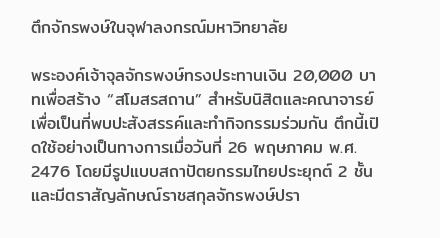ตึกจักรพงษ์ในจุฬาลงกรณ์มหาวิทยาลัย

พระองค์เจ้าจุลจักรพงษ์ทรงประทานเงิน 20,000 บาทเพื่อสร้าง “สโมสรสถาน” สำหรับนิสิตและคณาจารย์ เพื่อเป็นที่พบปะสังสรรค์และทำกิจกรรมร่วมกัน ตึกนี้เปิดใช้อย่างเป็นทางการเมื่อวันที่ 26 พฤษภาคม พ.ศ. 2476 โดยมีรูปแบบสถาปัตยกรรมไทยประยุกต์ 2 ชั้น และมีตราสัญลักษณ์ราชสกุลจักรพงษ์ปรา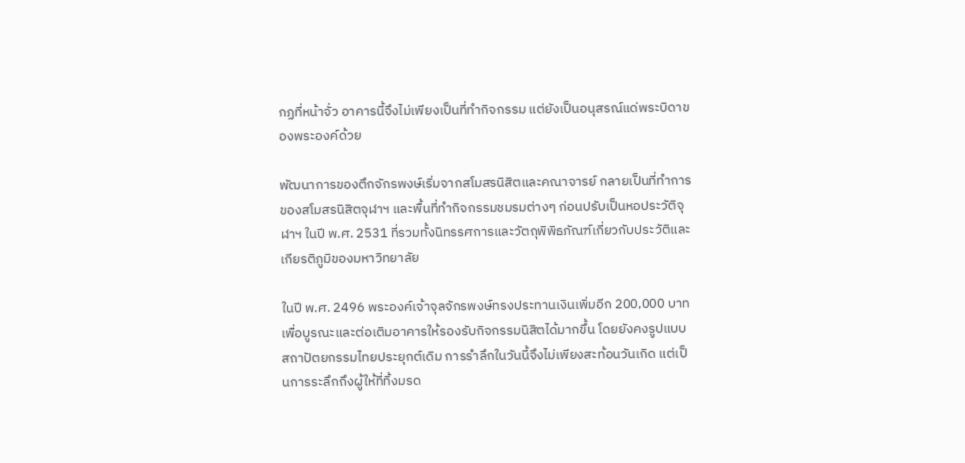กฏที่หน้าจั่ว อาคารนี้จึงไม่เพียงเป็นที่ทำกิจกรรม แต่ยังเป็นอนุสรณ์แด่พระบิดาของพระองค์ด้วย

พัฒนาการของตึกจักรพงษ์เริ่มจากสโมสรนิสิตและคณาจารย์ กลายเป็นที่ทำการของสโมสรนิสิตจุฬาฯ และพื้นที่ทำกิจกรรมชมรมต่างๆ ก่อนปรับเป็นหอประวัติจุฬาฯ ในปี พ.ศ. 2531 ที่รวมทั้งนิทรรศการและวัตถุพิพิธภัณฑ์เกี่ยวกับประวัติและเกียรติภูมิของมหาวิทยาลัย

ในปี พ.ศ. 2496 พระองค์เจ้าจุลจักรพงษ์ทรงประทานเงินเพิ่มอีก 200,000 บาท เพื่อบูรณะและต่อเติมอาคารให้รองรับกิจกรรมนิสิตได้มากขึ้น โดยยังคงรูปแบบสถาปัตยกรรมไทยประยุกต์เดิม การรำลึกในวันนี้จึงไม่เพียงสะท้อนวันเกิด แต่เป็นการระลึกถึงผู้ให้ที่ทิ้งมรด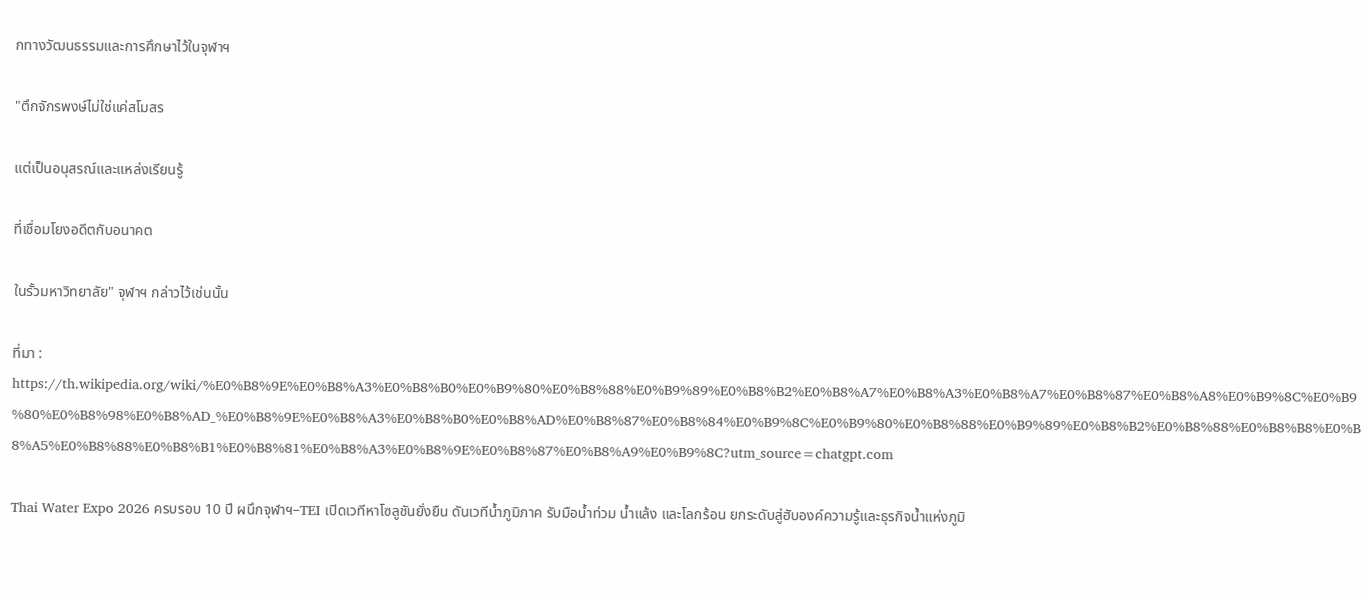กทางวัฒนธรรมและการศึกษาไว้ในจุฬาฯ

"ตึกจักรพงษ์ไม่ใช่แค่สโมสร

แต่เป็นอนุสรณ์และแหล่งเรียนรู้

ที่เชื่อมโยงอดีตกับอนาคต

ในรั้วมหาวิทยาลัย" จุฬาฯ กล่าวไว้เช่นนั้น

ที่มา : https://th.wikipedia.org/wiki/%E0%B8%9E%E0%B8%A3%E0%B8%B0%E0%B9%80%E0%B8%88%E0%B9%89%E0%B8%B2%E0%B8%A7%E0%B8%A3%E0%B8%A7%E0%B8%87%E0%B8%A8%E0%B9%8C%E0%B9%80%E0%B8%98%E0%B8%AD_%E0%B8%9E%E0%B8%A3%E0%B8%B0%E0%B8%AD%E0%B8%87%E0%B8%84%E0%B9%8C%E0%B9%80%E0%B8%88%E0%B9%89%E0%B8%B2%E0%B8%88%E0%B8%B8%E0%B8%A5%E0%B8%88%E0%B8%B1%E0%B8%81%E0%B8%A3%E0%B8%9E%E0%B8%87%E0%B8%A9%E0%B9%8C?utm_source=chatgpt.com

Thai Water Expo 2026 ครบรอบ 10 ปี ผนึกจุฬาฯ–TEI เปิดเวทีหาโซลูชันยั่งยืน ดันเวทีน้ำภูมิภาค รับมือน้ำท่วม น้ำแล้ง และโลกร้อน ยกระดับสู่ฮับองค์ความรู้และธุรกิจน้ำแห่งภูมิ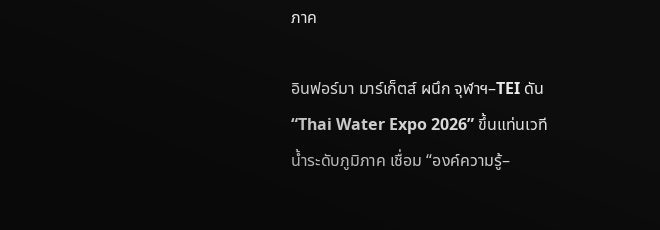ภาค

อินฟอร์มา มาร์เก็ตส์ ผนึก จุฬาฯ–TEI ดัน “Thai Water Expo 2026” ขึ้นแท่นเวทีน้ำระดับภูมิภาค เชื่อม “องค์ความรู้–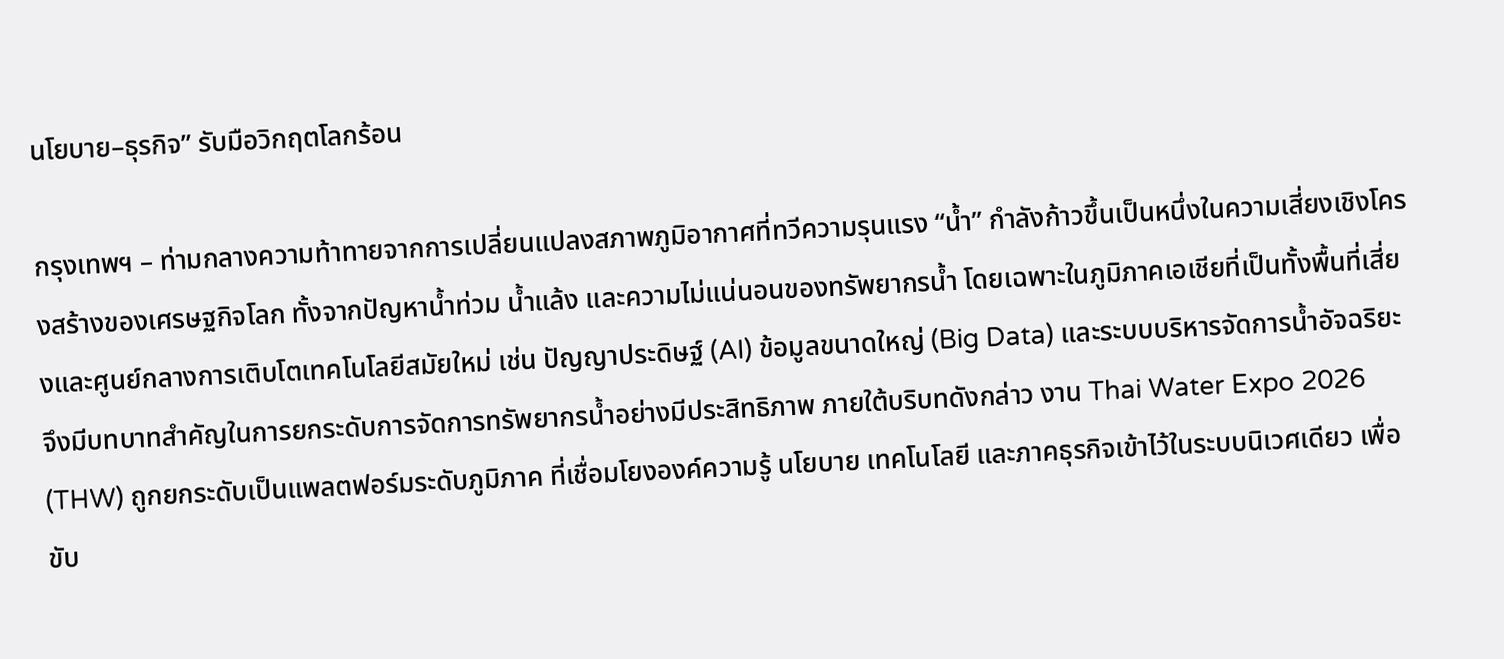นโยบาย–ธุรกิจ” รับมือวิกฤตโลกร้อน

กรุงเทพฯ – ท่ามกลางความท้าทายจากการเปลี่ยนแปลงสภาพภูมิอากาศที่ทวีความรุนแรง “น้ำ” กำลังก้าวขึ้นเป็นหนึ่งในความเสี่ยงเชิงโครงสร้างของเศรษฐกิจโลก ทั้งจากปัญหาน้ำท่วม น้ำแล้ง และความไม่แน่นอนของทรัพยากรน้ำ โดยเฉพาะในภูมิภาคเอเชียที่เป็นทั้งพื้นที่เสี่ยงและศูนย์กลางการเติบโตเทคโนโลยีสมัยใหม่ เช่น ปัญญาประดิษฐ์ (AI) ข้อมูลขนาดใหญ่ (Big Data) และระบบบริหารจัดการน้ำอัจฉริยะ จึงมีบทบาทสำคัญในการยกระดับการจัดการทรัพยากรน้ำอย่างมีประสิทธิภาพ ภายใต้บริบทดังกล่าว งาน Thai Water Expo 2026 (THW) ถูกยกระดับเป็นแพลตฟอร์มระดับภูมิภาค ที่เชื่อมโยงองค์ความรู้ นโยบาย เทคโนโลยี และภาคธุรกิจเข้าไว้ในระบบนิเวศเดียว เพื่อขับ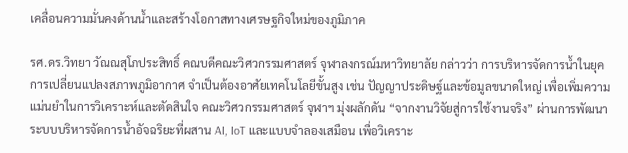เคลื่อนความมั่นคงด้านน้ำและสร้างโอกาสทางเศรษฐกิจใหม่ของภูมิภาค

รศ.ดร.วิทยา วัณณสุโภประสิทธิ์ คณบดีคณะวิศวกรรมศาสตร์ จุฬาลงกรณ์มหาวิทยาลัย กล่าวว่า การบริหารจัดการน้ำในยุคการเปลี่ยนแปลงสภาพภูมิอากาศ จำเป็นต้องอาศัยเทคโนโลยีขั้นสูง เช่น ปัญญาประดิษฐ์และข้อมูลขนาดใหญ่ เพื่อเพิ่มความแม่นยำในการวิเคราะห์และตัดสินใจ คณะวิศวกรรมศาสตร์ จุฬาฯ มุ่งผลักดัน “จากงานวิจัยสู่การใช้งานจริง” ผ่านการพัฒนาระบบบริหารจัดการน้ำอัจฉริยะที่ผสาน AI, IoT และแบบจำลองเสมือน เพื่อวิเคราะ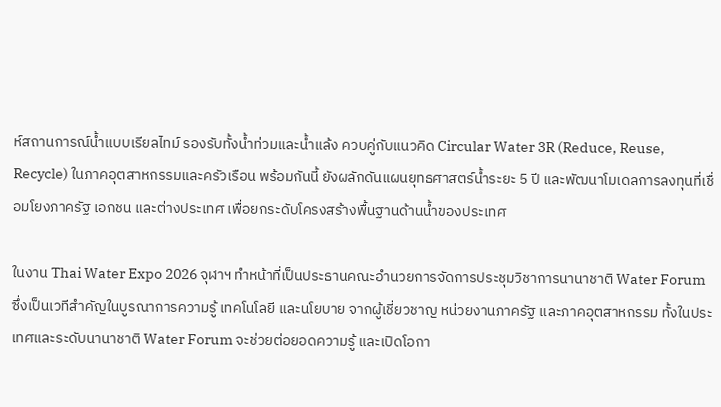ห์สถานการณ์น้ำแบบเรียลไทม์ รองรับทั้งน้ำท่วมและน้ำแล้ง ควบคู่กับแนวคิด Circular Water 3R (Reduce, Reuse, Recycle) ในภาคอุตสาหกรรมและครัวเรือน พร้อมกันนี้ ยังผลักดันแผนยุทธศาสตร์น้ำระยะ 5 ปี และพัฒนาโมเดลการลงทุนที่เชื่อมโยงภาครัฐ เอกชน และต่างประเทศ เพื่อยกระดับโครงสร้างพื้นฐานด้านน้ำของประเทศ

ในงาน Thai Water Expo 2026 จุฬาฯ ทำหน้าที่เป็นประธานคณะอำนวยการจัดการประชุมวิชาการนานาชาติ Water Forum ซึ่งเป็นเวทีสำคัญในบูรณาการความรู้ เทคโนโลยี และนโยบาย จากผู้เชี่ยวชาญ หน่วยงานภาครัฐ และภาคอุตสาหกรรม ทั้งในประเทศและระดับนานาชาติ Water Forum จะช่วยต่อยอดความรู้ และเปิดโอกา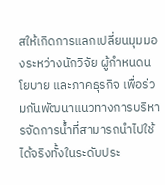สให้เกิดการแลกเปลี่ยนมุมมองระหว่างนักวิจัย ผู้กำหนดนโยบาย และภาคธุรกิจ เพื่อร่วมกันพัฒนาแนวทางการบริหารจัดการน้ำที่สามารถนำไปใช้ได้จริงทั้งในระดับประ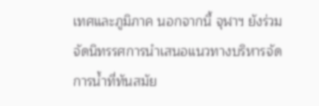เทศและภูมิภาค นอกจากนี้ จุฬาฯ ยังร่วมจัดนิทรรศการนำเสนอแนวทางบริหารจัดการน้ำที่ทันสมัย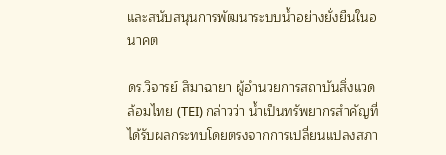และสนับสนุนการพัฒนาระบบน้ำอย่างยั่งยืนในอนาคต

ดร.วิจารย์ สิมาฉายา ผู้อำนวยการสถาบันสิ่งแวดล้อมไทย (TEI) กล่าวว่า น้ำเป็นทรัพยากรสำคัญที่ได้รับผลกระทบโดยตรงจากการเปลี่ยนแปลงสภา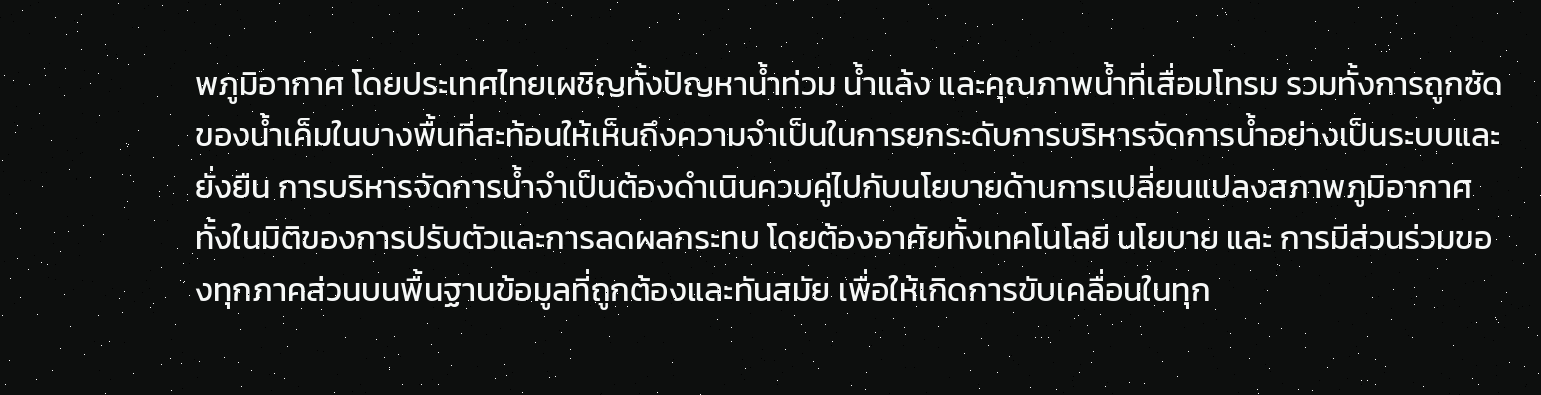พภูมิอากาศ โดยประเทศไทยเผชิญทั้งปัญหาน้ำท่วม น้ำแล้ง และคุณภาพน้ำที่เสื่อมโทรม รวมทั้งการถูกซัดของน้ำเค็มในบางพื้นที่สะท้อนให้เห็นถึงความจำเป็นในการยกระดับการบริหารจัดการน้ำอย่างเป็นระบบและยั่งยืน การบริหารจัดการน้ำจำเป็นต้องดำเนินควบคู่ไปกับนโยบายด้านการเปลี่ยนแปลงสภาพภูมิอากาศ ทั้งในมิติของการปรับตัวและการลดผลกระทบ โดยต้องอาศัยทั้งเทคโนโลยี นโยบาย และ การมีส่วนร่วมของทุกภาคส่วนบนพื้นฐานข้อมูลที่ถูกต้องและทันสมัย เพื่อให้เกิดการขับเคลื่อนในทุก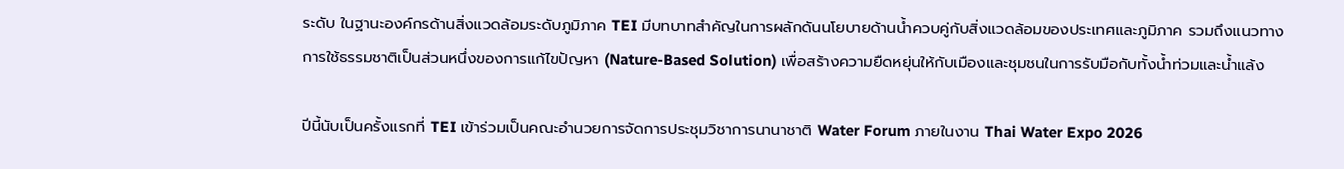ระดับ ในฐานะองค์กรด้านสิ่งแวดล้อมระดับภูมิภาค TEI มีบทบาทสำคัญในการผลักดันนโยบายด้านน้ำควบคู่กับสิ่งแวดล้อมของประเทศและภูมิภาค รวมถึงแนวทางการใช้ธรรมชาติเป็นส่วนหนึ่งของการแก้ไขปัญหา (Nature-Based Solution) เพื่อสร้างความยืดหยุ่นให้กับเมืองและชุมชนในการรับมือกับทั้งน้ำท่วมและน้ำแล้ง

ปีนี้นับเป็นครั้งแรกที่ TEI เข้าร่วมเป็นคณะอำนวยการจัดการประชุมวิชาการนานาชาติ Water Forum ภายในงาน Thai Water Expo 2026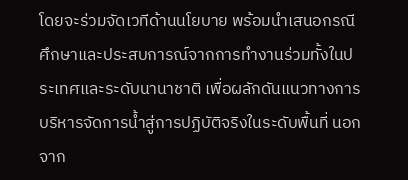โดยจะร่วมจัดเวทีด้านนโยบาย พร้อมนำเสนอกรณีศึกษาและประสบการณ์จากการทำงานร่วมทั้งในประเทศและระดับนานาชาติ เพื่อผลักดันแนวทางการบริหารจัดการน้ำสู่การปฏิบัติจริงในระดับพื้นที่ นอกจาก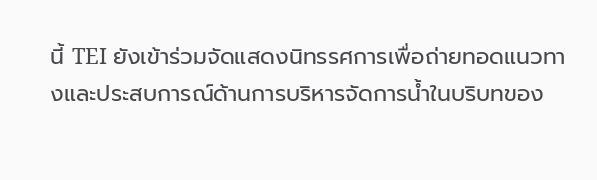นี้ TEI ยังเข้าร่วมจัดแสดงนิทรรศการเพื่อถ่ายทอดแนวทางและประสบการณ์ด้านการบริหารจัดการน้ำในบริบทของ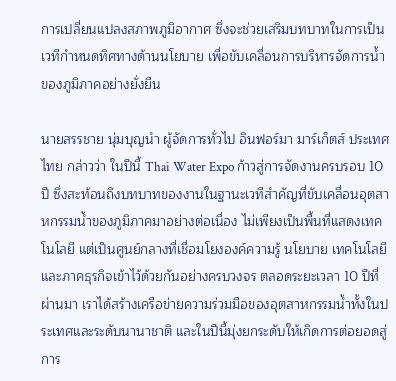การเปลี่ยนแปลงสภาพภูมิอากาศ ซึ่งจะช่วยเสริมบทบาทในการเป็นเวทีกำหนดทิศทางด้านนโยบาย เพื่อขับเคลื่อนการบริหารจัดการน้ำของภูมิภาคอย่างยั่งยืน

นายสรรชาย นุ่มบุญนำ ผู้จัดการทั่วไป อินฟอร์มา มาร์เก็ตส์ ประเทศไทย กล่าวว่า ในปีนี้ Thai Water Expo ก้าวสู่การจัดงานครบรอบ 10 ปี ซึ่งสะท้อนถึงบทบาทของงานในฐานะเวทีสำคัญที่ขับเคลื่อนอุตสาหกรรมน้ำของภูมิภาคมาอย่างต่อเนื่อง ไม่เพียงเป็นพื้นที่แสดงเทคโนโลยี แต่เป็นศูนย์กลางที่เชื่อมโยงองค์ความรู้ นโยบาย เทคโนโลยี และภาคธุรกิจเข้าไว้ด้วยกันอย่างครบวงจร ตลอดระยะเวลา 10 ปีที่ผ่านมา เราได้สร้างเครือข่ายความร่วมมือของอุตสาหกรรมน้ำทั้งในประเทศและระดับนานาชาติ และในปีนี้มุ่งยกระดับให้เกิดการต่อยอดสู่การ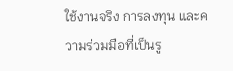ใช้งานจริง การลงทุน และความร่วมมือที่เป็นรู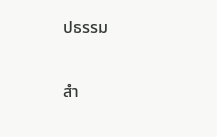ปธรรม

สำ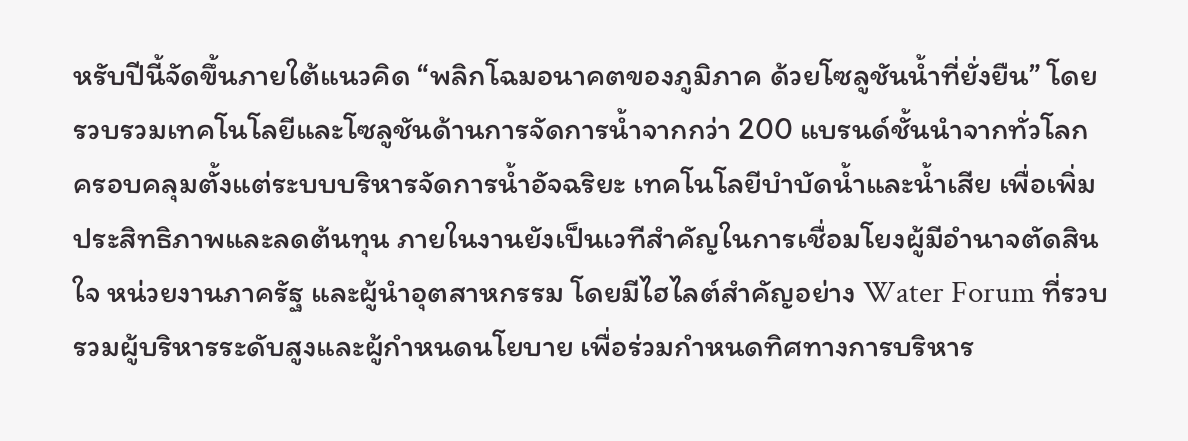หรับปีนี้จัดขึ้นภายใต้แนวคิด “พลิกโฉมอนาคตของภูมิภาค ด้วยโซลูชันน้ำที่ยั่งยืน” โดยรวบรวมเทคโนโลยีและโซลูชันด้านการจัดการน้ำจากกว่า 200 แบรนด์ชั้นนำจากทั่วโลก ครอบคลุมตั้งแต่ระบบบริหารจัดการน้ำอัจฉริยะ เทคโนโลยีบำบัดน้ำและน้ำเสีย เพื่อเพิ่มประสิทธิภาพและลดต้นทุน ภายในงานยังเป็นเวทีสำคัญในการเชื่อมโยงผู้มีอำนาจตัดสินใจ หน่วยงานภาครัฐ และผู้นำอุตสาหกรรม โดยมีไฮไลต์สำคัญอย่าง Water Forum ที่รวบรวมผู้บริหารระดับสูงและผู้กำหนดนโยบาย เพื่อร่วมกำหนดทิศทางการบริหาร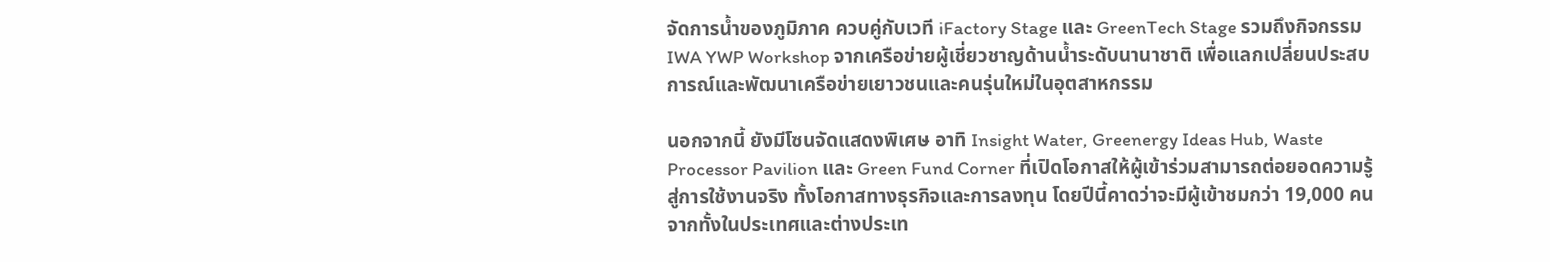จัดการน้ำของภูมิภาค ควบคู่กับเวที iFactory Stage และ GreenTech Stage รวมถึงกิจกรรม IWA YWP Workshop จากเครือข่ายผู้เชี่ยวชาญด้านน้ำระดับนานาชาติ เพื่อแลกเปลี่ยนประสบการณ์และพัฒนาเครือข่ายเยาวชนและคนรุ่นใหม่ในอุตสาหกรรม

นอกจากนี้ ยังมีโซนจัดแสดงพิเศษ อาทิ Insight Water, Greenergy Ideas Hub, Waste Processor Pavilion และ Green Fund Corner ที่เปิดโอกาสให้ผู้เข้าร่วมสามารถต่อยอดความรู้สู่การใช้งานจริง ทั้งโอกาสทางธุรกิจและการลงทุน โดยปีนี้คาดว่าจะมีผู้เข้าชมกว่า 19,000 คน จากทั้งในประเทศและต่างประเท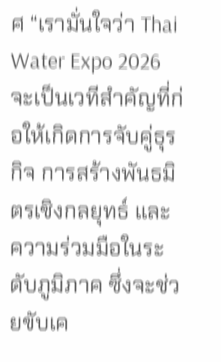ศ “เรามั่นใจว่า Thai Water Expo 2026 จะเป็นเวทีสำคัญที่ก่อให้เกิดการจับคู่ธุรกิจ การสร้างพันธมิตรเชิงกลยุทธ์ และความร่วมมือในระดับภูมิภาค ซึ่งจะช่วยขับเค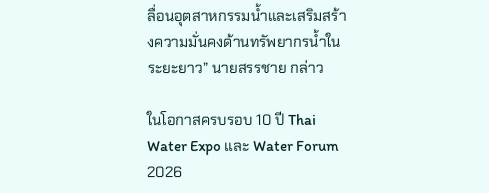ลื่อนอุตสาหกรรมน้ำและเสริมสร้างความมั่นคงด้านทรัพยากรน้ำในระยะยาว” นายสรรชาย กล่าว

ในโอกาสครบรอบ 10 ปี Thai Water Expo และ Water Forum 2026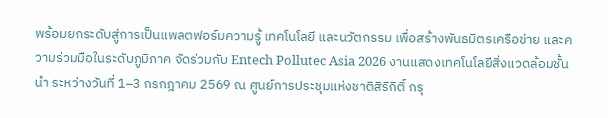พร้อมยกระดับสู่การเป็นแพลตฟอร์มความรู้ เทคโนโลยี และนวัตกรรม เพื่อสร้างพันธมิตรเครือข่าย และความร่วมมือในระดับภูมิภาค จัดร่วมกับ Entech Pollutec Asia 2026 งานแสดงเทคโนโลยีสิ่งแวดล้อมชั้นนำ ระหว่างวันที่ 1–3 กรกฎาคม 2569 ณ ศูนย์การประชุมแห่งชาติสิริกิติ์ กรุ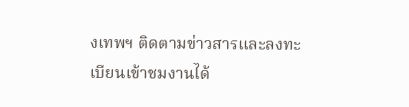งเทพฯ ติดตามข่าวสารและลงทะเบียนเข้าชมงานได้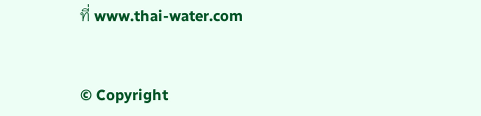ที่ www.thai-water.com


© Copyright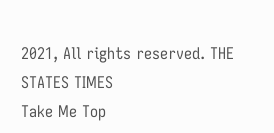2021, All rights reserved. THE STATES TIMES
Take Me Top